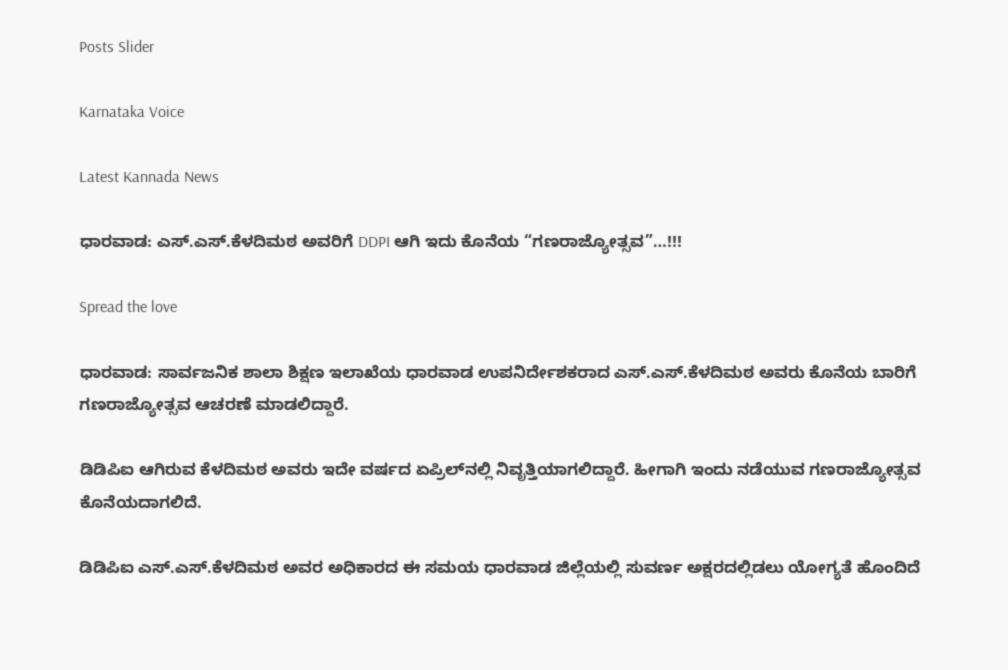Posts Slider

Karnataka Voice

Latest Kannada News

ಧಾರವಾಡ: ಎಸ್.ಎಸ್.ಕೆಳದಿಮಠ ಅವರಿಗೆ DDPI ಆಗಿ ಇದು ಕೊನೆಯ “ಗಣರಾಜ್ಯೋತ್ಸವ”…!!!

Spread the love

ಧಾರವಾಡ: ಸಾರ್ವಜನಿಕ ಶಾಲಾ ಶಿಕ್ಷಣ ಇಲಾಖೆಯ ಧಾರವಾಡ ಉಪನಿರ್ದೇಶಕರಾದ ಎಸ್.ಎಸ್.ಕೆಳದಿಮಠ ಅವರು ಕೊನೆಯ ಬಾರಿಗೆ ಗಣರಾಜ್ಯೋತ್ಸವ ಆಚರಣೆ ಮಾಡಲಿದ್ದಾರೆ.

ಡಿಡಿಪಿಐ ಆಗಿರುವ ಕೆಳದಿಮಠ ಅವರು ಇದೇ ವರ್ಷದ ಏಪ್ರಿಲ್‌ನಲ್ಲಿ ನಿವೃತ್ತಿಯಾಗಲಿದ್ದಾರೆ. ಹೀಗಾಗಿ ಇಂದು ನಡೆಯುವ ಗಣರಾಜ್ಯೋತ್ಸವ ಕೊನೆಯದಾಗಲಿದೆ.

ಡಿಡಿಪಿಐ ಎಸ್.ಎಸ್.ಕೆಳದಿಮಠ ಅವರ ಅಧಿಕಾರದ ಈ ಸಮಯ ಧಾರವಾಡ ಜಿಲ್ಲೆಯಲ್ಲಿ ಸುವರ್ಣ ಅಕ್ಷರದಲ್ಲಿಡಲು ಯೋಗ್ಯತೆ ಹೊಂದಿದೆ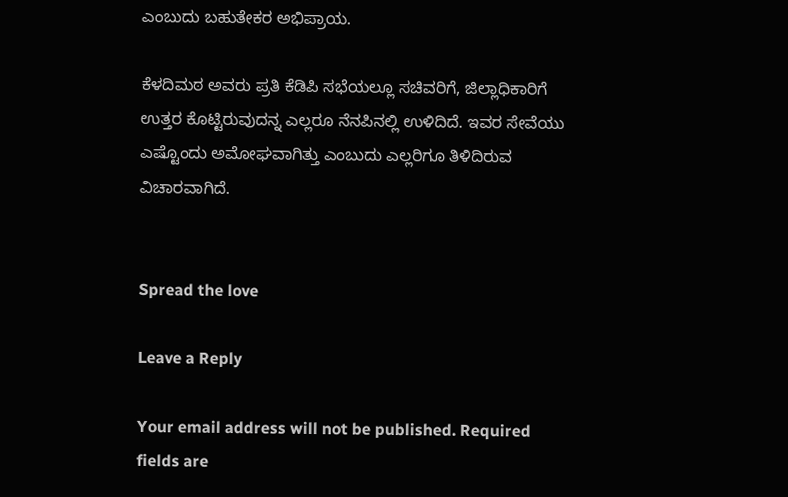ಎಂಬುದು ಬಹುತೇಕರ ಅಭಿಪ್ರಾಯ.

ಕೆಳದಿಮಠ ಅವರು ಪ್ರತಿ ಕೆಡಿಪಿ ಸಭೆಯಲ್ಲೂ ಸಚಿವರಿಗೆ, ಜಿಲ್ಲಾಧಿಕಾರಿಗೆ ಉತ್ತರ ಕೊಟ್ಟಿರುವುದನ್ನ ಎಲ್ಲರೂ ನೆನಪಿನಲ್ಲಿ ಉಳಿದಿದೆ. ಇವರ ಸೇವೆಯು ಎಷ್ಟೊಂದು ಅಮೋಘವಾಗಿತ್ತು ಎಂಬುದು ಎಲ್ಲರಿಗೂ ತಿಳಿದಿರುವ ವಿಚಾರವಾಗಿದೆ.


Spread the love

Leave a Reply

Your email address will not be published. Required fields are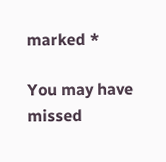marked *

You may have missed